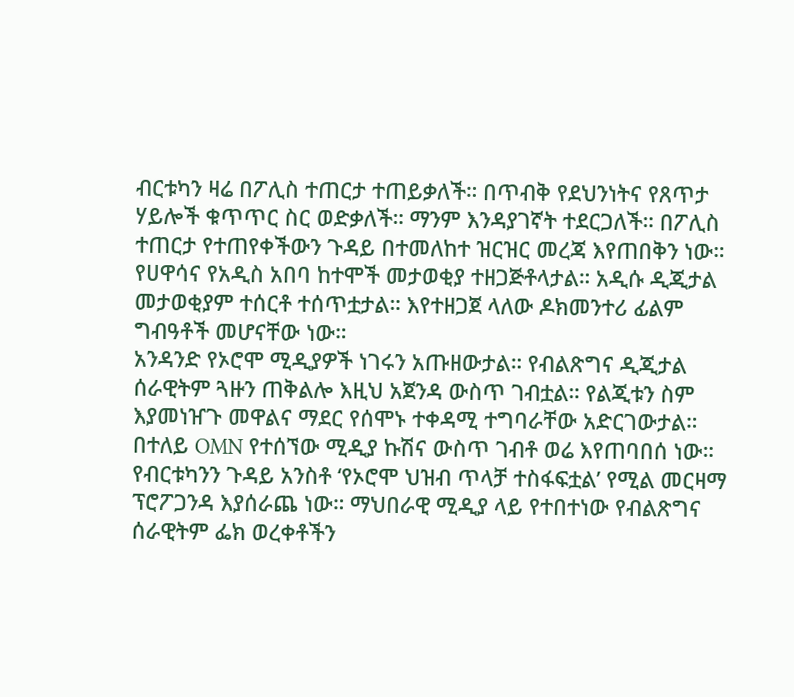ብርቱካን ዛሬ በፖሊስ ተጠርታ ተጠይቃለች። በጥብቅ የደህንነትና የጸጥታ ሃይሎች ቁጥጥር ስር ወድቃለች። ማንም እንዳያገኛት ተደርጋለች። በፖሊስ ተጠርታ የተጠየቀችውን ጉዳይ በተመለከተ ዝርዝር መረጃ እየጠበቅን ነው። የሀዋሳና የአዲስ አበባ ከተሞች መታወቂያ ተዘጋጅቶላታል። አዲሱ ዲጂታል መታወቂያም ተሰርቶ ተሰጥቷታል። እየተዘጋጀ ላለው ዶክመንተሪ ፊልም ግብዓቶች መሆናቸው ነው።
አንዳንድ የኦሮሞ ሚዲያዎች ነገሩን አጡዘውታል። የብልጽግና ዲጂታል ሰራዊትም ጓዙን ጠቅልሎ እዚህ አጀንዳ ውስጥ ገብቷል። የልጂቱን ስም እያመነዠጉ መዋልና ማደር የሰሞኑ ተቀዳሚ ተግባራቸው አድርገውታል። በተለይ OMN የተሰኘው ሚዲያ ኩሽና ውስጥ ገብቶ ወሬ እየጠባበሰ ነው። የብርቱካንን ጉዳይ አንስቶ ‘የኦሮሞ ህዝብ ጥላቻ ተስፋፍቷል’ የሚል መርዛማ ፕሮፖጋንዳ እያሰራጨ ነው። ማህበራዊ ሚዲያ ላይ የተበተነው የብልጽግና ሰራዊትም ፌክ ወረቀቶችን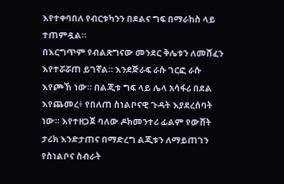እየተቀባበለ የብርቱካንን በደልና ግፍ በማራከስ ላይ ተጠምዷል።
በእርግጥም የብልጽግናው መንደር ቅሌቱን ለመሸፈን እየተሯሯጠ ይገኛል። እንደጅራፍ ራሱ ገርፎ ራሱ እየጮኸ ነው። በልጂቱ ግፍ ላይ ሌላ አሳፋሪ በደል እየጨመረ፥ የበለጠ ስነልቦናዊ ጉዳት እያደረሰባት ነው። እየተዘጋጀ ባለው ዶክመንተሪ ፊልም የውሸት ታሪክ እንድታጠና በማድረግ ልጂቱን ለማይጠገን የስነልቦና ስብራት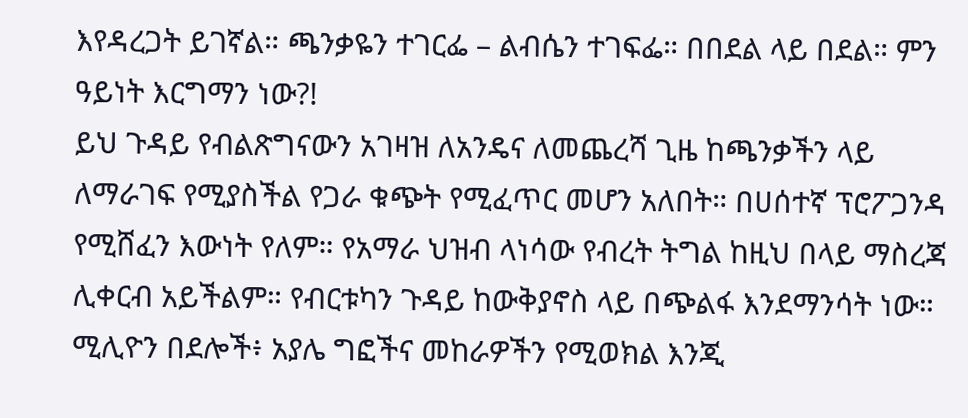እየዳረጋት ይገኛል። ጫንቃዬን ተገርፌ – ልብሴን ተገፍፌ። በበደል ላይ በደል። ምን ዓይነት እርግማን ነው?!
ይህ ጉዳይ የብልጽግናውን አገዛዝ ለአንዴና ለመጨረሻ ጊዜ ከጫንቃችን ላይ ለማራገፍ የሚያስችል የጋራ ቁጭት የሚፈጥር መሆን አለበት። በሀሰተኛ ፕሮፖጋንዳ የሚሸፈን እውነት የለም። የአማራ ህዝብ ላነሳው የብረት ትግል ከዚህ በላይ ማስረጃ ሊቀርብ አይችልም። የብርቱካን ጉዳይ ከውቅያኖስ ላይ በጭልፋ እንደማንሳት ነው። ሚሊዮን በደሎች፥ አያሌ ግፎችና መከራዎችን የሚወክል እንጂ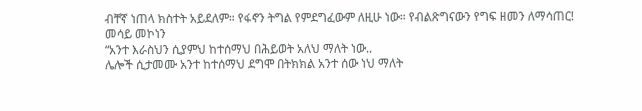ብቸኛ ነጠላ ክስተት አይደለም። የፋኖን ትግል የምደግፈውም ለዚሁ ነው። የብልጽግናውን የግፍ ዘመን ለማሳጠር!
መሳይ መኮነን
“አንተ እራስህን ሲያምህ ከተሰማህ በሕይወት አለህ ማለት ነው..
ሌሎች ሲታመሙ አንተ ከተሰማህ ደግሞ በትክክል አንተ ሰው ነህ ማለት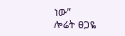ነው”
ሎሬት ፀጋዬ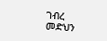ገብረ መድህን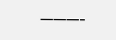———-